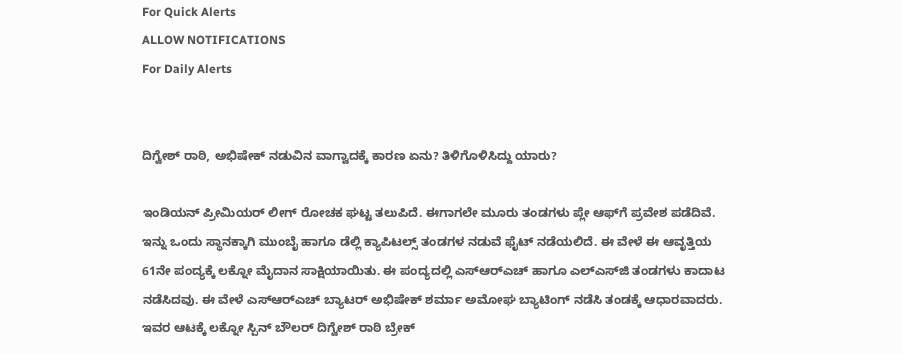For Quick Alerts
ALLOW NOTIFICATIONS
For Daily Alerts


ದಿಗ್ವೇಶ್ ರಾಠಿ, ಅಭಿಷೇಕ್‌ ನಡುವಿನ ವಾಗ್ವಾದಕ್ಕೆ ಕಾರಣ ಏನು? ತಿಳಿಗೊಳಿಸಿದ್ದು ಯಾರು?

ಇಂಡಿಯನ್ ಪ್ರೀಮಿಯರ್ ಲೀಗ್ ರೋಚಕ ಘಟ್ಟ ತಲುಪಿದೆ. ಈಗಾಗಲೇ ಮೂರು ತಂಡಗಳು ಪ್ಲೇ ಆಫ್‌ಗೆ ಪ್ರವೇಶ ಪಡೆದಿವೆ. ಇನ್ನು ಒಂದು ಸ್ಥಾನಕ್ಕಾಗಿ ಮುಂಬೈ ಹಾಗೂ ಡೆಲ್ಲಿ ಕ್ಯಾಪಿಟಲ್ಸ್ ತಂಡಗಳ ನಡುವೆ ಫೈಟ್ ನಡೆಯಲಿದೆ. ಈ ವೇಳೆ ಈ ಆವೃತ್ತಿಯ 61ನೇ ಪಂದ್ಯಕ್ಕೆ ಲಕ್ನೋ ಮೈದಾನ ಸಾಕ್ಷಿಯಾಯಿತು. ಈ ಪಂದ್ಯದಲ್ಲಿ ಎಸ್‌ಆರ್‌ಎಚ್‌ ಹಾಗೂ ಎಲ್‌ಎಸ್‌ಜಿ ತಂಡಗಳು ಕಾದಾಟ ನಡೆಸಿದವು. ಈ ವೇಳೆ ಎಸ್‌ಆರ್‌ಎಚ್‌ ಬ್ಯಾಟರ್‌ ಅಭಿಷೇಕ್‌ ಶರ್ಮಾ ಅಮೋಘ ಬ್ಯಾಟಿಂಗ್ ನಡೆಸಿ ತಂಡಕ್ಕೆ ಆಧಾರವಾದರು. ಇವರ ಆಟಕ್ಕೆ ಲಕ್ನೋ ಸ್ಪಿನ್ ಬೌಲರ್ ದಿಗ್ವೇಶ್ ರಾಠಿ ಬ್ರೇಕ್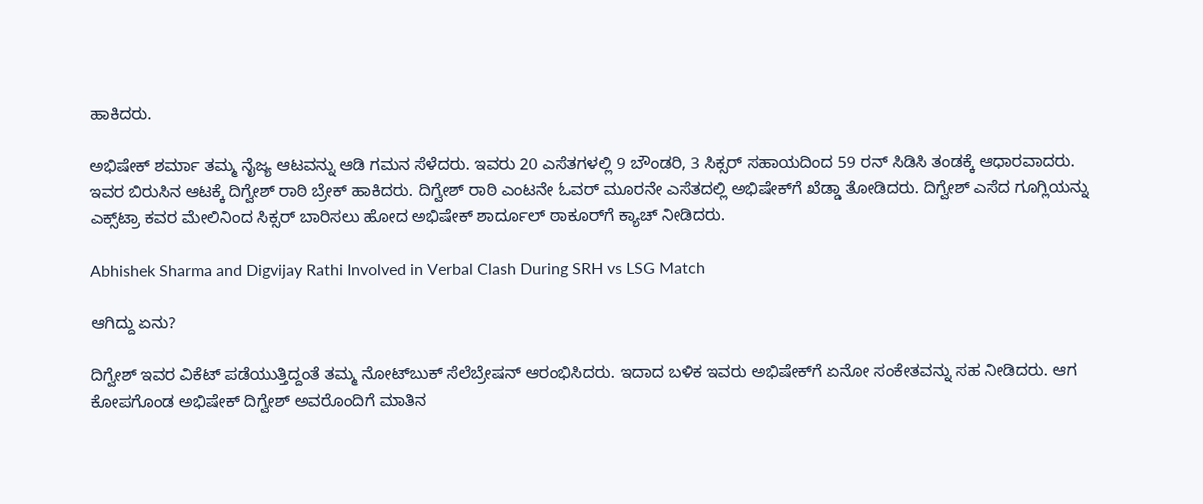ಹಾಕಿದರು.

ಅಭಿಷೇಕ್‌ ಶರ್ಮಾ ತಮ್ಮ ನೈಜ್ಯ ಆಟವನ್ನು ಆಡಿ ಗಮನ ಸೆಳೆದರು. ಇವರು 20 ಎಸೆತಗಳಲ್ಲಿ 9 ಬೌಂಡರಿ, 3 ಸಿಕ್ಸರ್ ಸಹಾಯದಿಂದ 59 ರನ್‌ ಸಿಡಿಸಿ ತಂಡಕ್ಕೆ ಆಧಾರವಾದರು. ಇವರ ಬಿರುಸಿನ ಆಟಕ್ಕೆ ದಿಗ್ವೇಶ್ ರಾಠಿ ಬ್ರೇಕ್ ಹಾಕಿದರು. ದಿಗ್ವೇಶ್ ರಾಠಿ ಎಂಟನೇ ಓವರ್‌ ಮೂರನೇ ಎಸೆತದಲ್ಲಿ ಅಭಿಷೇಕ್‌ಗೆ ಖೆಡ್ಡಾ ತೋಡಿದರು. ದಿಗ್ವೇಶ್‌ ಎಸೆದ ಗೂಗ್ಲಿಯನ್ನು ಎಕ್ಸ್‌ಟ್ರಾ ಕವರ ಮೇಲಿನಿಂದ ಸಿಕ್ಸರ್‌ ಬಾರಿಸಲು ಹೋದ ಅಭಿಷೇಕ್‌ ಶಾರ್ದೂಲ್ ಠಾಕೂರ್‌ಗೆ ಕ್ಯಾಚ್ ನೀಡಿದರು.

Abhishek Sharma and Digvijay Rathi Involved in Verbal Clash During SRH vs LSG Match

ಆಗಿದ್ದು ಏನು?

ದಿಗ್ವೇಶ್ ಇವರ ವಿಕೆಟ್‌ ಪಡೆಯುತ್ತಿದ್ದಂತೆ ತಮ್ಮ ನೋಟ್‌ಬುಕ್‌ ಸೆಲೆಬ್ರೇಷನ್‌ ಆರಂಭಿಸಿದರು. ಇದಾದ ಬಳಿಕ ಇವರು ಅಭಿಷೇಕ್‌ಗೆ ಏನೋ ಸಂಕೇತವನ್ನು ಸಹ ನೀಡಿದರು. ಆಗ ಕೋಪಗೊಂಡ ಅಭಿಷೇಕ್‌ ದಿಗ್ವೇಶ್‌ ಅವರೊಂದಿಗೆ ಮಾತಿನ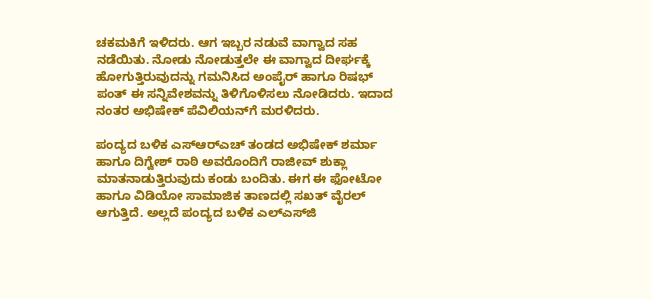ಚಕಮಕಿಗೆ ಇಳಿದರು. ಆಗ ಇಬ್ಬರ ನಡುವೆ ವಾಗ್ವಾದ ಸಹ ನಡೆಯಿತು. ನೋಡು ನೋಡುತ್ತಲೇ ಈ ವಾಗ್ವಾದ ದೀರ್ಘಕ್ಕೆ ಹೋಗುತ್ತಿರುವುದನ್ನು ಗಮನಿಸಿದ ಅಂಪೈರ್ ಹಾಗೂ ರಿಷಭ್‌ ಪಂತ್‌ ಈ ಸನ್ನಿವೇಶವನ್ನು ತಿಳಿಗೊಳಿಸಲು ನೋಡಿದರು. ಇದಾದ ನಂತರ ಅಭಿಷೇಕ್ ಪೆವಿಲಿಯನ್‌ಗೆ ಮರಳಿದರು.

ಪಂದ್ಯದ ಬಳಿಕ ಎಸ್‌ಆರ್‌ಎಚ್‌ ತಂಡದ ಅಭಿಷೇಕ್‌ ಶರ್ಮಾ ಹಾಗೂ ದಿಗ್ವೇಶ್ ರಾಠಿ ಅವರೊಂದಿಗೆ ರಾಜೀವ್ ಶುಕ್ಲಾ ಮಾತನಾಡುತ್ತಿರುವುದು ಕಂಡು ಬಂದಿತು. ಈಗ ಈ ಫೋಟೋ ಹಾಗೂ ವಿಡಿಯೋ ಸಾಮಾಜಿಕ ತಾಣದಲ್ಲಿ ಸಖತ್ ವೈರಲ್ ಆಗುತ್ತಿದೆ. ಅಲ್ಲದೆ ಪಂದ್ಯದ ಬಳಿಕ ಎಲ್‌ಎಸ್‌ಜಿ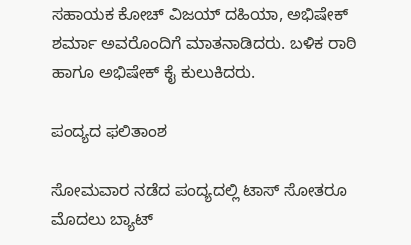ಸಹಾಯಕ ಕೋಚ್‌ ವಿಜಯ್‌ ದಹಿಯಾ, ಅಭಿಷೇಕ್‌ ಶರ್ಮಾ ಅವರೊಂದಿಗೆ ಮಾತನಾಡಿದರು. ಬಳಿಕ ರಾಠಿ ಹಾಗೂ ಅಭಿಷೇಕ್‌ ಕೈ ಕುಲುಕಿದರು.

ಪಂದ್ಯದ ಫಲಿತಾಂಶ

ಸೋಮವಾರ ನಡೆದ ಪಂದ್ಯದಲ್ಲಿ ಟಾಸ್ ಸೋತರೂ ಮೊದಲು ಬ್ಯಾಟ್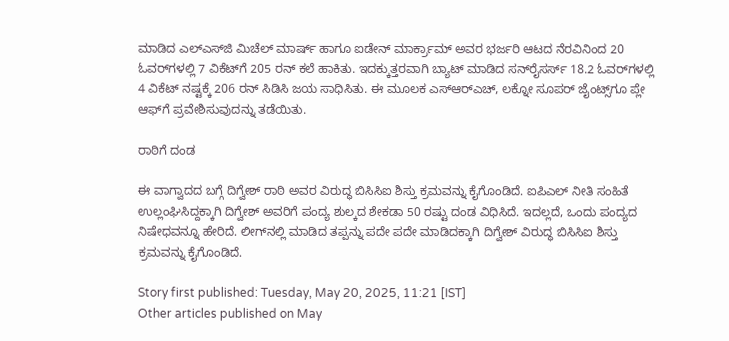ಮಾಡಿದ ಎಲ್‌ಎಸ್‌ಜಿ ಮಿಚೆಲ್‌ ಮಾರ್ಷ್‌ ಹಾಗೂ ಐಡೇನ್‌ ಮಾರ್ಕ್ರಾಮ್‌ ಅವರ ಭರ್ಜರಿ ಆಟದ ನೆರವಿನಿಂದ 20 ಓವರ್‌ಗಳಲ್ಲಿ 7 ವಿಕೆಟ್‌ಗೆ 205 ರನ್‌ ಕಲೆ ಹಾಕಿತು. ಇದಕ್ಕುತ್ತರವಾಗಿ ಬ್ಯಾಟ್ ಮಾಡಿದ ಸನ್‌ರೈಸರ್ಸ್‌ 18.2 ಓವರ್‌ಗಳಲ್ಲಿ 4 ವಿಕೆಟ್‌ ನಷ್ಟಕ್ಕೆ 206 ರನ್‌ ಸಿಡಿಸಿ ಜಯ ಸಾಧಿಸಿತು. ಈ ಮೂಲಕ ಎಸ್‌ಆರ್‌ಎಚ್‌, ಲಕ್ನೋ ಸೂಪರ್‌ ಜೈಂಟ್ಸ್‌ಗೂ ಪ್ಲೇ ಆಫ್‌ಗೆ ಪ್ರವೇಶಿಸುವುದನ್ನು ತಡೆಯಿತು.

ರಾಠಿಗೆ ದಂಡ

ಈ ವಾಗ್ವಾದದ ಬಗ್ಗೆ ದಿಗ್ವೇಶ್ ರಾಠಿ ಅವರ ವಿರುದ್ಧ ಬಿಸಿಸಿಐ ಶಿಸ್ತು ಕ್ರಮವನ್ನು ಕೈಗೊಂಡಿದೆ. ಐಪಿಎಲ್ ನೀತಿ ಸಂಹಿತೆ ಉಲ್ಲಂಘಿಸಿದ್ದಕ್ಕಾಗಿ ದಿಗ್ವೇಶ್ ಅವರಿಗೆ ಪಂದ್ಯ ಶುಲ್ಕದ ಶೇಕಡಾ 50 ರಷ್ಟು ದಂಡ ವಿಧಿಸಿದೆ. ಇದಲ್ಲದೆ, ಒಂದು ಪಂದ್ಯದ ನಿಷೇಧವನ್ನೂ ಹೇರಿದೆ. ಲೀಗ್‌ನಲ್ಲಿ ಮಾಡಿದ ತಪ್ಪನ್ನು ಪದೇ ಪದೇ ಮಾಡಿದಕ್ಕಾಗಿ ದಿಗ್ವೇಶ್‌ ವಿರುದ್ಧ ಬಿಸಿಸಿಐ ಶಿಸ್ತು ಕ್ರಮವನ್ನು ಕೈಗೊಂಡಿದೆ.

Story first published: Tuesday, May 20, 2025, 11:21 [IST]
Other articles published on May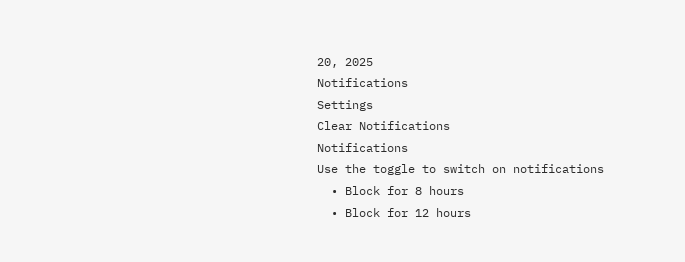20, 2025
Notifications
Settings
Clear Notifications
Notifications
Use the toggle to switch on notifications
  • Block for 8 hours
  • Block for 12 hours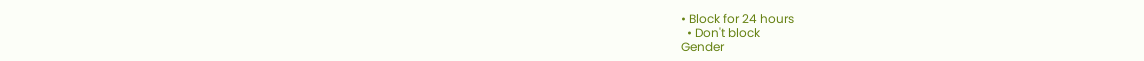• Block for 24 hours
  • Don't block
Gender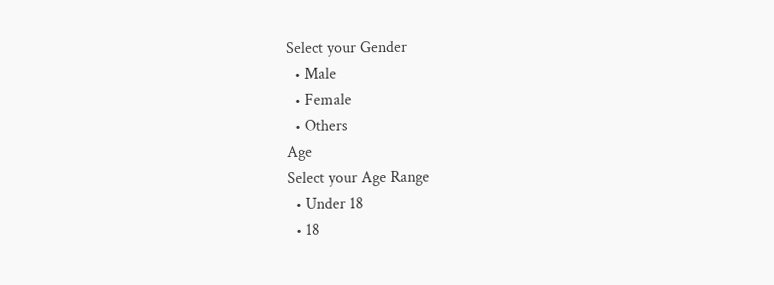Select your Gender
  • Male
  • Female
  • Others
Age
Select your Age Range
  • Under 18
  • 18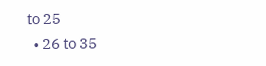to 25
  • 26 to 35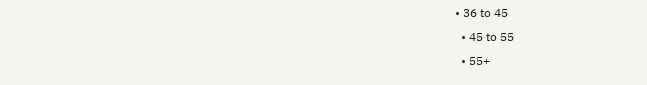• 36 to 45
  • 45 to 55
  • 55+